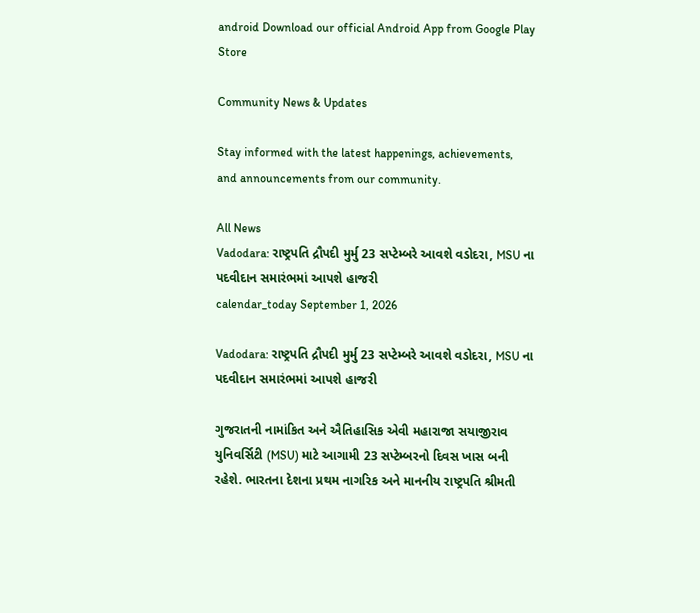android Download our official Android App from Google Play Store

Community News & Updates

Stay informed with the latest happenings, achievements, and announcements from our community.

All News
Vadodara: રાષ્ટ્રપતિ દ્રૌપદી મુર્મુ 23 સપ્ટેમ્બરે આવશે વડોદરા, MSU ના પદવીદાન સમારંભમાં આપશે હાજરી
calendar_today September 1, 2026

Vadodara: રાષ્ટ્રપતિ દ્રૌપદી મુર્મુ 23 સપ્ટેમ્બરે આવશે વડોદરા, MSU ના પદવીદાન સમારંભમાં આપશે હાજરી

ગુજરાતની નામાંકિત અને ઐતિહાસિક એવી મહારાજા સયાજીરાવ યુનિવર્સિટી (MSU) માટે આગામી 23 સપ્ટેમ્બરનો દિવસ ખાસ બની રહેશે. ભારતના દેશના પ્રથમ નાગરિક અને માનનીય રાષ્ટ્રપતિ શ્રીમતી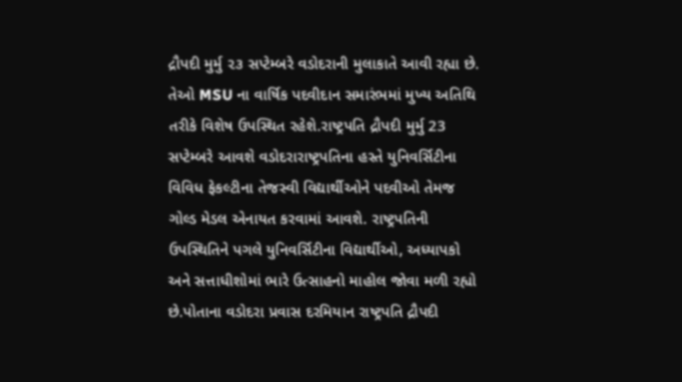દ્રૌપદી મુર્મુ ૨૩ સપ્ટેમ્બરે વડોદરાની મુલાકાતે આવી રહ્યા છે. તેઓ MSU ના વાર્ષિક પદવીદાન સમારંભમાં મુખ્ય અતિથિ તરીકે વિશેષ ઉપસ્થિત રહેશે.રાષ્ટ્રપતિ દ્રૌપદી મુર્મુ 23 સપ્ટેમ્બરે આવશે વડોદરારાષ્ટ્રપતિના હસ્તે યુનિવર્સિટીના વિવિધ ફેકલ્ટીના તેજસ્વી વિદ્યાર્થીઓને પદવીઓ તેમજ ગોલ્ડ મેડલ એનાયત કરવામાં આવશે. રાષ્ટ્રપતિની ઉપસ્થિતિને પગલે યુનિવર્સિટીના વિદ્યાર્થીઓ, અધ્યાપકો અને સત્તાધીશોમાં ભારે ઉત્સાહનો માહોલ જોવા મળી રહ્યો છે.પોતાના વડોદરા પ્રવાસ દરમિયાન રાષ્ટ્રપતિ દ્રૌપદી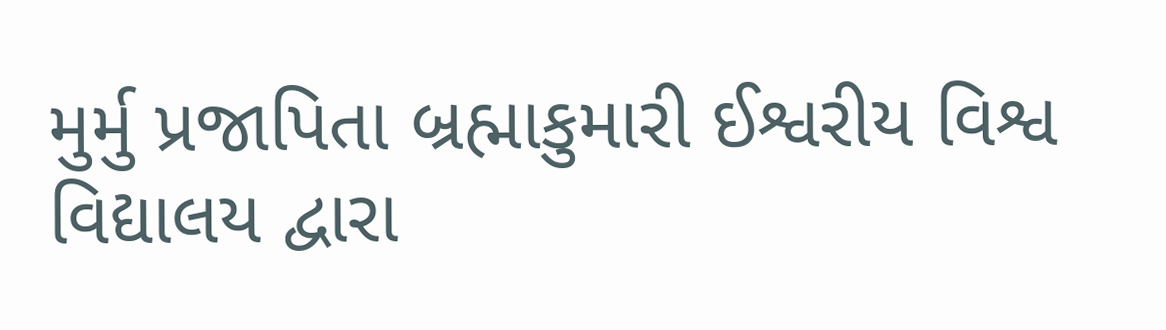મુર્મુ પ્રજાપિતા બ્રહ્માકુમારી ઈશ્વરીય વિશ્વ વિદ્યાલય દ્વારા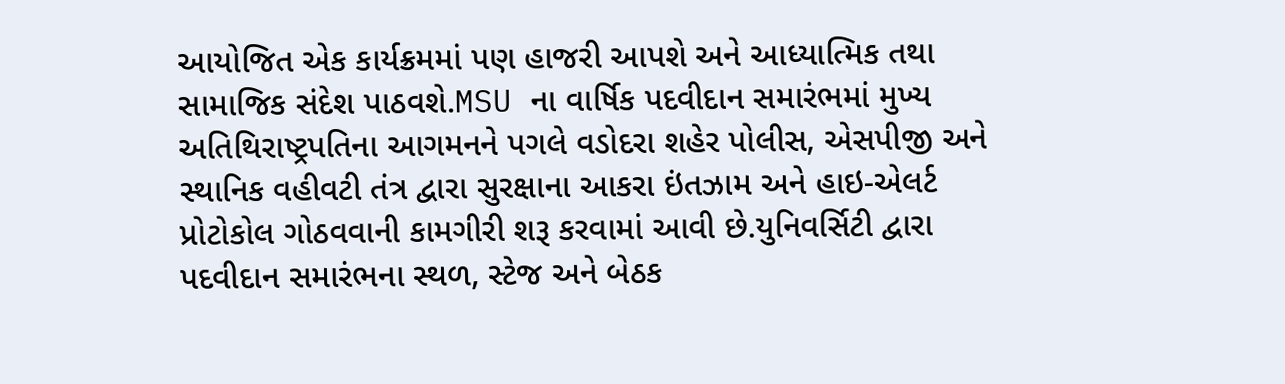આયોજિત એક કાર્યક્રમમાં પણ હાજરી આપશે અને આધ્યાત્મિક તથા સામાજિક સંદેશ પાઠવશે.MSU ના વાર્ષિક પદવીદાન સમારંભમાં મુખ્ય અતિથિરાષ્ટ્રપતિના આગમનને પગલે વડોદરા શહેર પોલીસ, એસપીજી અને સ્થાનિક વહીવટી તંત્ર દ્વારા સુરક્ષાના આકરા ઇંતઝામ અને હાઇ-એલર્ટ પ્રોટોકોલ ગોઠવવાની કામગીરી શરૂ કરવામાં આવી છે.યુનિવર્સિટી દ્વારા પદવીદાન સમારંભના સ્થળ, સ્ટેજ અને બેઠક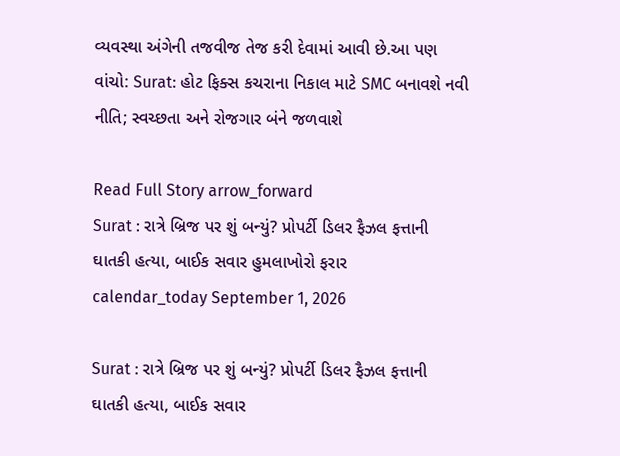વ્યવસ્થા અંગેની તજવીજ તેજ કરી દેવામાં આવી છે.આ પણ વાંચો: Surat: હોટ ફિક્સ કચરાના નિકાલ માટે SMC બનાવશે નવી નીતિ; સ્વચ્છતા અને રોજગાર બંને જળવાશે

Read Full Story arrow_forward
Surat : રાત્રે બ્રિજ પર શું બન્યું? પ્રોપર્ટી ડિલર ફૈઝલ ફત્તાની ઘાતકી હત્યા, બાઈક સવાર હુમલાખોરો ફરાર
calendar_today September 1, 2026

Surat : રાત્રે બ્રિજ પર શું બન્યું? પ્રોપર્ટી ડિલર ફૈઝલ ફત્તાની ઘાતકી હત્યા, બાઈક સવાર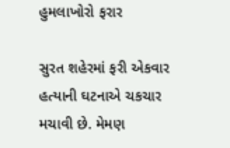હુમલાખોરો ફરાર

સુરત શહેરમાં ફરી એકવાર હત્યાની ઘટનાએ ચકચાર મચાવી છે. મેમણ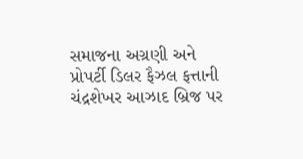સમાજના અગ્રણી અને પ્રોપર્ટી ડિલર ફૈઝલ ફત્તાની ચંદ્રશેખર આઝાદ બ્રિજ પર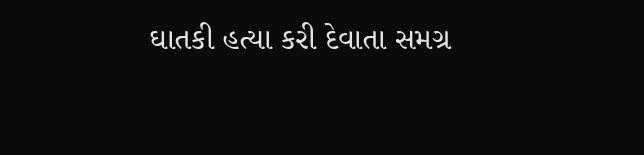ઘાતકી હત્યા કરી દેવાતા સમગ્ર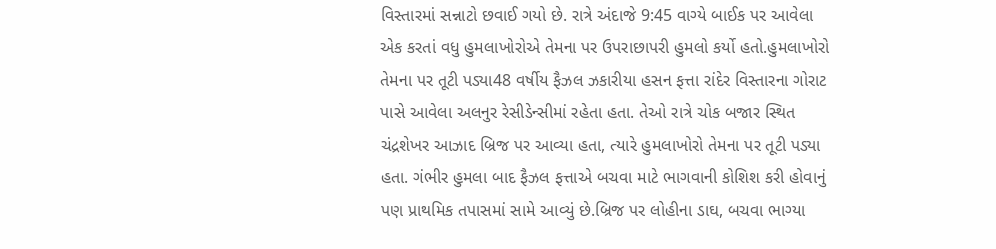વિસ્તારમાં સન્નાટો છવાઈ ગયો છે. રાત્રે અંદાજે 9:45 વાગ્યે બાઈક પર આવેલા એક કરતાં વધુ હુમલાખોરોએ તેમના પર ઉપરાછાપરી હુમલો કર્યો હતો.હુમલાખોરો તેમના પર તૂટી પડ્યા48 વર્ષીય ફૈઝલ ઝકારીયા હસન ફત્તા રાંદેર વિસ્તારના ગોરાટ પાસે આવેલા અલનુર રેસીડેન્સીમાં રહેતા હતા. તેઓ રાત્રે ચોક બજાર સ્થિત ચંદ્રશેખર આઝાદ બ્રિજ પર આવ્યા હતા, ત્યારે હુમલાખોરો તેમના પર તૂટી પડ્યા હતા. ગંભીર હુમલા બાદ ફૈઝલ ફત્તાએ બચવા માટે ભાગવાની કોશિશ કરી હોવાનું પણ પ્રાથમિક તપાસમાં સામે આવ્યું છે.બ્રિજ પર લોહીના ડાઘ, બચવા ભાગ્યા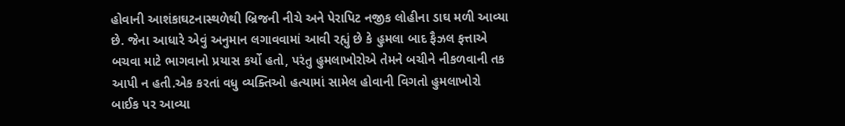હોવાની આશંકાઘટનાસ્થળેથી બ્રિજની નીચે અને પેરાપિટ નજીક લોહીના ડાઘ મળી આવ્યા છે. જેના આધારે એવું અનુમાન લગાવવામાં આવી રહ્યું છે કે હુમલા બાદ ફૈઝલ ફત્તાએ બચવા માટે ભાગવાનો પ્રયાસ કર્યો હતો, પરંતુ હુમલાખોરોએ તેમને બચીને નીકળવાની તક આપી ન હતી.એક કરતાં વધુ વ્યક્તિઓ હત્યામાં સામેલ હોવાની વિગતો હુમલાખોરો બાઈક પર આવ્યા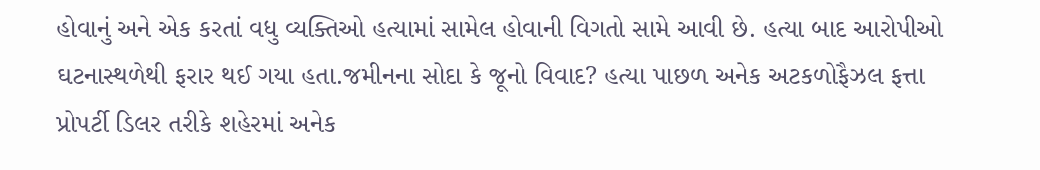હોવાનું અને એક કરતાં વધુ વ્યક્તિઓ હત્યામાં સામેલ હોવાની વિગતો સામે આવી છે. હત્યા બાદ આરોપીઓ ઘટનાસ્થળેથી ફરાર થઈ ગયા હતા.જમીનના સોદા કે જૂનો વિવાદ? હત્યા પાછળ અનેક અટકળોફૈઝલ ફત્તા પ્રોપર્ટી ડિલર તરીકે શહેરમાં અનેક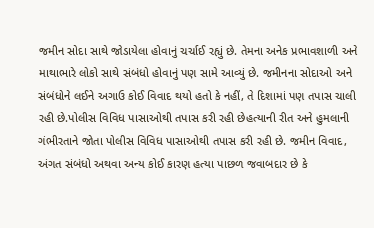જમીન સોદા સાથે જોડાયેલા હોવાનું ચર્ચાઈ રહ્યું છે. તેમના અનેક પ્રભાવશાળી અને માથાભારે લોકો સાથે સંબંધો હોવાનું પણ સામે આવ્યું છે. જમીનના સોદાઓ અને સંબંધોને લઈને અગાઉ કોઈ વિવાદ થયો હતો કે નહીં, તે દિશામાં પણ તપાસ ચાલી રહી છે.પોલીસ વિવિધ પાસાઓથી તપાસ કરી રહી છેહત્યાની રીત અને હુમલાની ગંભીરતાને જોતા પોલીસ વિવિધ પાસાઓથી તપાસ કરી રહી છે. જમીન વિવાદ, અંગત સંબંધો અથવા અન્ય કોઈ કારણ હત્યા પાછળ જવાબદાર છે કે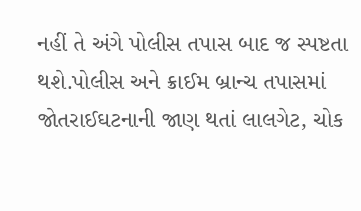નહીં તે અંગે પોલીસ તપાસ બાદ જ સ્પષ્ટતા થશે.પોલીસ અને ક્રાઈમ બ્રાન્ચ તપાસમાં જોતરાઈઘટનાની જાણ થતાં લાલગેટ, ચોક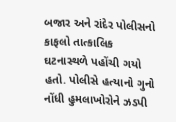બજાર અને રાંદેર પોલીસનો કાફલો તાત્કાલિક ઘટનાસ્થળે પહોંચી ગયો હતો. પોલીસે હત્યાનો ગુનો નોંધી હુમલાખોરોને ઝડપી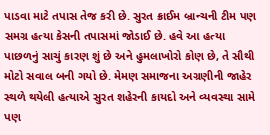પાડવા માટે તપાસ તેજ કરી છે. સુરત ક્રાઈમ બ્રાન્ચની ટીમ પણ સમગ્ર હત્યા કેસની તપાસમાં જોડાઈ છે. હવે આ હત્યા પાછળનું સાચું કારણ શું છે અને હુમલાખોરો કોણ છે, તે સૌથી મોટો સવાલ બની ગયો છે. મેમણ સમાજના અગ્રણીની જાહેર સ્થળે થયેલી હત્યાએ સુરત શહેરની કાયદો અને વ્યવસ્થા સામે પણ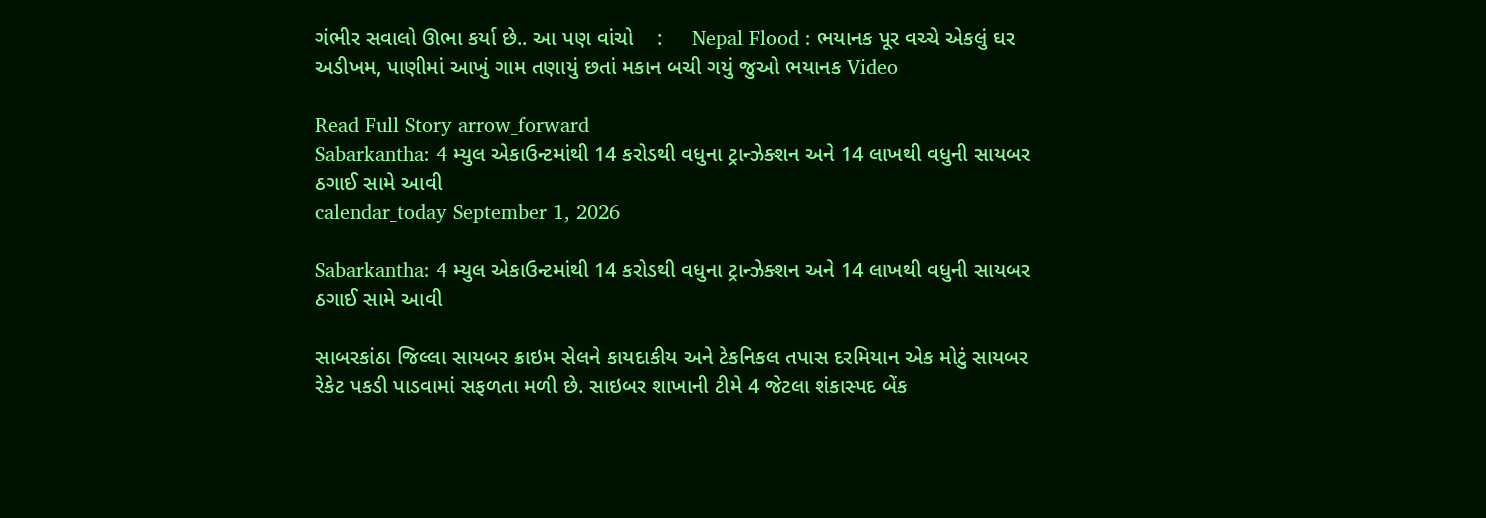ગંભીર સવાલો ઊભા કર્યા છે.. આ પણ વાંચો    :     Nepal Flood : ભયાનક પૂર વચ્ચે એકલું ઘર અડીખમ, પાણીમાં આખું ગામ તણાયું છતાં મકાન બચી ગયું જુઓ ભયાનક Video

Read Full Story arrow_forward
Sabarkantha: 4 મ્યુલ એકાઉન્ટમાંથી 14 કરોડથી વધુના ટ્રાન્ઝેક્શન અને 14 લાખથી વધુની સાયબર ઠગાઈ સામે આવી
calendar_today September 1, 2026

Sabarkantha: 4 મ્યુલ એકાઉન્ટમાંથી 14 કરોડથી વધુના ટ્રાન્ઝેક્શન અને 14 લાખથી વધુની સાયબર ઠગાઈ સામે આવી

સાબરકાંઠા જિલ્લા સાયબર ક્રાઇમ સેલને કાયદાકીય અને ટેકનિકલ તપાસ દરમિયાન એક મોટું સાયબર રેકેટ પકડી પાડવામાં સફળતા મળી છે. સાઇબર શાખાની ટીમે 4 જેટલા શંકાસ્પદ બેંક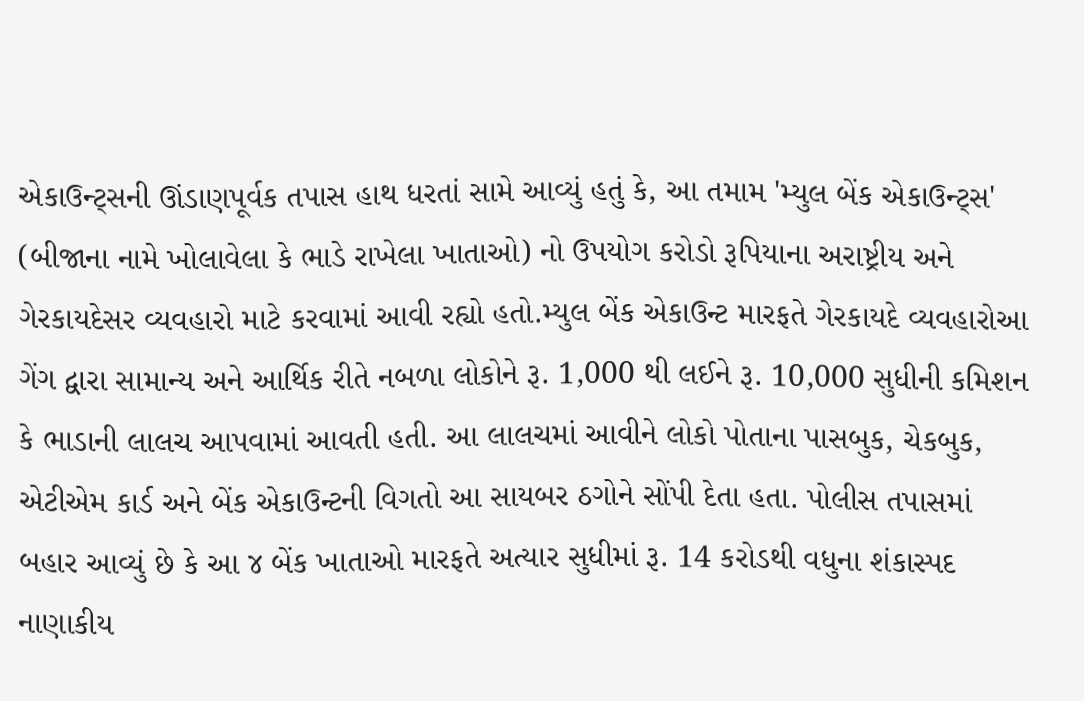એકાઉન્ટ્સની ઊંડાણપૂર્વક તપાસ હાથ ધરતાં સામે આવ્યું હતું કે, આ તમામ 'મ્યુલ બેંક એકાઉન્ટ્સ' (બીજાના નામે ખોલાવેલા કે ભાડે રાખેલા ખાતાઓ) નો ઉપયોગ કરોડો રૂપિયાના અરાષ્ટ્રીય અને ગેરકાયદેસર વ્યવહારો માટે કરવામાં આવી રહ્યો હતો.મ્યુલ બેંક એકાઉન્ટ મારફતે ગેરકાયદે વ્યવહારોઆ ગેંગ દ્વારા સામાન્ય અને આર્થિક રીતે નબળા લોકોને રૂ. 1,000 થી લઈને રૂ. 10,000 સુધીની કમિશન કે ભાડાની લાલચ આપવામાં આવતી હતી. આ લાલચમાં આવીને લોકો પોતાના પાસબુક, ચેકબુક, એટીએમ કાર્ડ અને બેંક એકાઉન્ટની વિગતો આ સાયબર ઠગોને સોંપી દેતા હતા. પોલીસ તપાસમાં બહાર આવ્યું છે કે આ ૪ બેંક ખાતાઓ મારફતે અત્યાર સુધીમાં રૂ. 14 કરોડથી વધુના શંકાસ્પદ નાણાકીય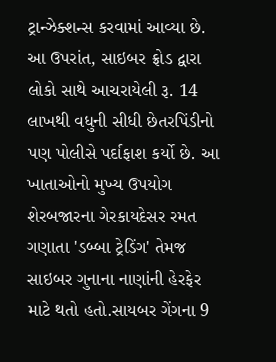ટ્રાન્ઝેક્શન્સ કરવામાં આવ્યા છે. આ ઉપરાંત, સાઇબર ફ્રોડ દ્વારા લોકો સાથે આચરાયેલી રૂ. 14 લાખથી વધુની સીધી છેતરપિંડીનો પણ પોલીસે પર્દાફાશ કર્યો છે. આ ખાતાઓનો મુખ્ય ઉપયોગ શેરબજારના ગેરકાયદેસર રમત ગણાતા 'ડબ્બા ટ્રેડિંગ' તેમજ સાઇબર ગુનાના નાણાંની હેરફેર માટે થતો હતો.સાયબર ગેંગના 9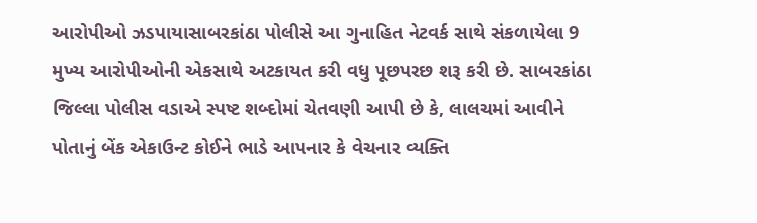આરોપીઓ ઝડપાયાસાબરકાંઠા પોલીસે આ ગુનાહિત નેટવર્ક સાથે સંકળાયેલા 9 મુખ્ય આરોપીઓની એકસાથે અટકાયત કરી વધુ પૂછપરછ શરૂ કરી છે. સાબરકાંઠા જિલ્લા પોલીસ વડાએ સ્પષ્ટ શબ્દોમાં ચેતવણી આપી છે કે, લાલચમાં આવીને પોતાનું બેંક એકાઉન્ટ કોઈને ભાડે આપનાર કે વેચનાર વ્યક્તિ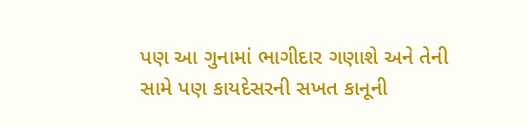પણ આ ગુનામાં ભાગીદાર ગણાશે અને તેની સામે પણ કાયદેસરની સખત કાનૂની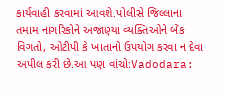કાર્યવાહી કરવામાં આવશે.પોલીસે જિલ્લાના તમામ નાગરિકોને અજાણ્યા વ્યક્તિઓને બેંક વિગતો, ઓટીપી કે ખાતાનો ઉપયોગ કરવા ન દેવા અપીલ કરી છે.આ પણ વાંચો:Vadodara: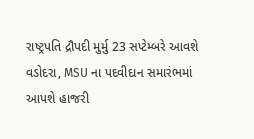રાષ્ટ્રપતિ દ્રૌપદી મુર્મુ 23 સપ્ટેમ્બરે આવશે વડોદરા, MSU ના પદવીદાન સમારંભમાં આપશે હાજરી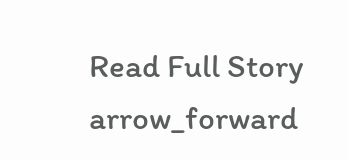Read Full Story arrow_forward